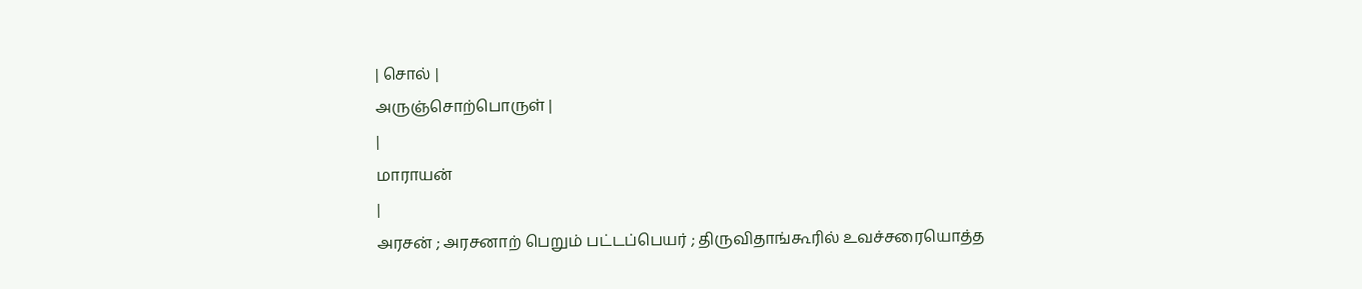| சொல் |
அருஞ்சொற்பொருள் |
|
மாராயன்
|
அரசன் ; அரசனாற் பெறும் பட்டப்பெயர் ; திருவிதாங்கூரில் உவச்சரையொத்த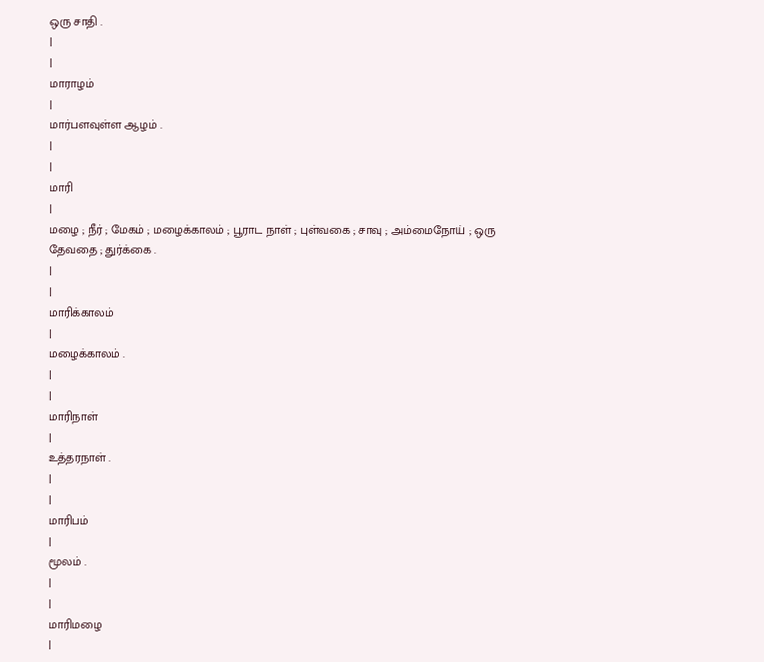ஒரு சாதி .
|
|
மாராழம்
|
மார்பளவுள்ள ஆழம் .
|
|
மாரி
|
மழை ; நீர் ; மேகம் ; மழைக்காலம் ; பூராட நாள் ; புள்வகை ; சாவு ; அம்மைநோய் ; ஒரு தேவதை ; துர்க்கை .
|
|
மாரிக்காலம்
|
மழைக்காலம் .
|
|
மாரிநாள்
|
உத்தரநாள் .
|
|
மாரிபம்
|
மூலம் .
|
|
மாரிமழை
|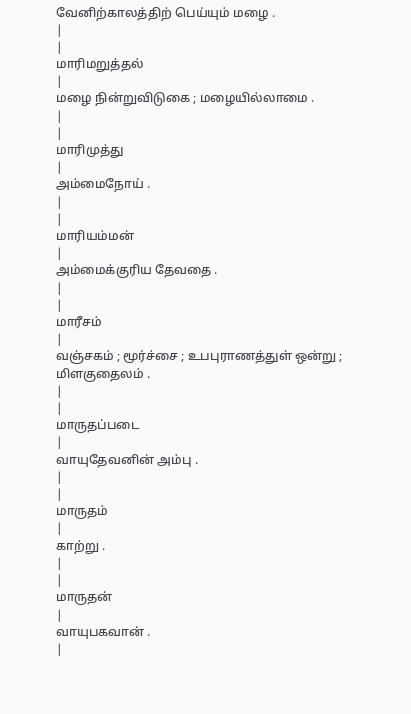வேனிற்காலத்திற் பெய்யும் மழை .
|
|
மாரிமறுத்தல்
|
மழை நின்றுவிடுகை ; மழையில்லாமை .
|
|
மாரிமுத்து
|
அம்மைநோய் .
|
|
மாரியம்மன்
|
அம்மைக்குரிய தேவதை .
|
|
மாரீசம்
|
வஞ்சகம் ; மூர்ச்சை ; உபபுராணத்துள் ஒன்று ; மிளகுதைலம் .
|
|
மாருதப்படை
|
வாயுதேவனின் அம்பு .
|
|
மாருதம்
|
காற்று .
|
|
மாருதன்
|
வாயுபகவான் .
|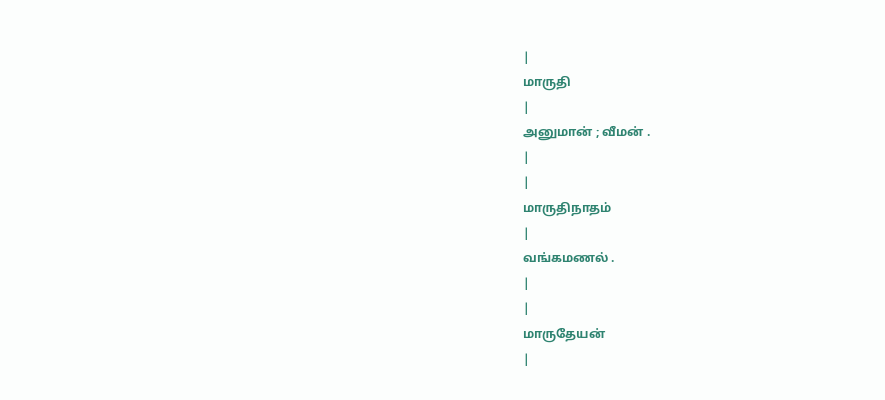|
மாருதி
|
அனுமான் ; வீமன் .
|
|
மாருதிநாதம்
|
வங்கமணல் .
|
|
மாருதேயன்
|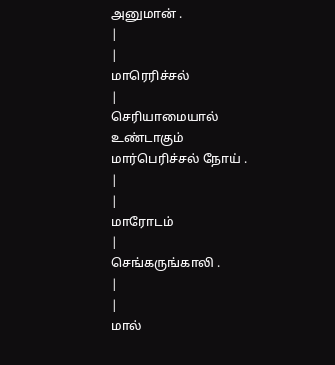அனுமான் .
|
|
மாரெரிச்சல்
|
செரியாமையால் உண்டாகும் மார்பெரிச்சல் நோய் .
|
|
மாரோடம்
|
செங்கருங்காலி .
|
|
மால்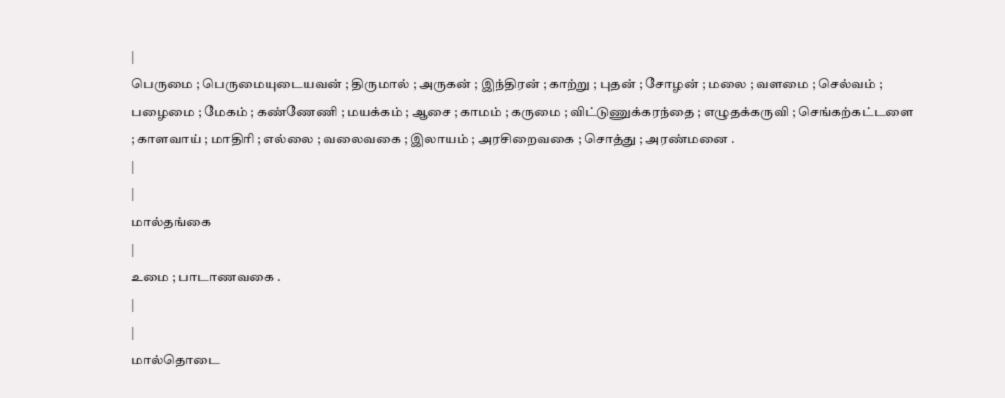|
பெருமை ; பெருமையுடையவன் ; திருமால் ; அருகன் ; இந்திரன் ; காற்று ; புதன் ; சோழன் ; மலை ; வளமை ; செல்வம் ; பழைமை ; மேகம் ; கண்ணேணி ; மயக்கம் ; ஆசை ; காமம் ; கருமை ; விட்டுணுக்கரந்தை ; எழுதக்கருவி ; செங்கற்கட்டளை ; காளவாய் ; மாதிரி ; எல்லை ; வலைவகை ; இலாயம் ; அரசிறைவகை ; சொத்து ; அரண்மனை .
|
|
மால்தங்கை
|
உமை ; பாடாணவகை .
|
|
மால்தொடை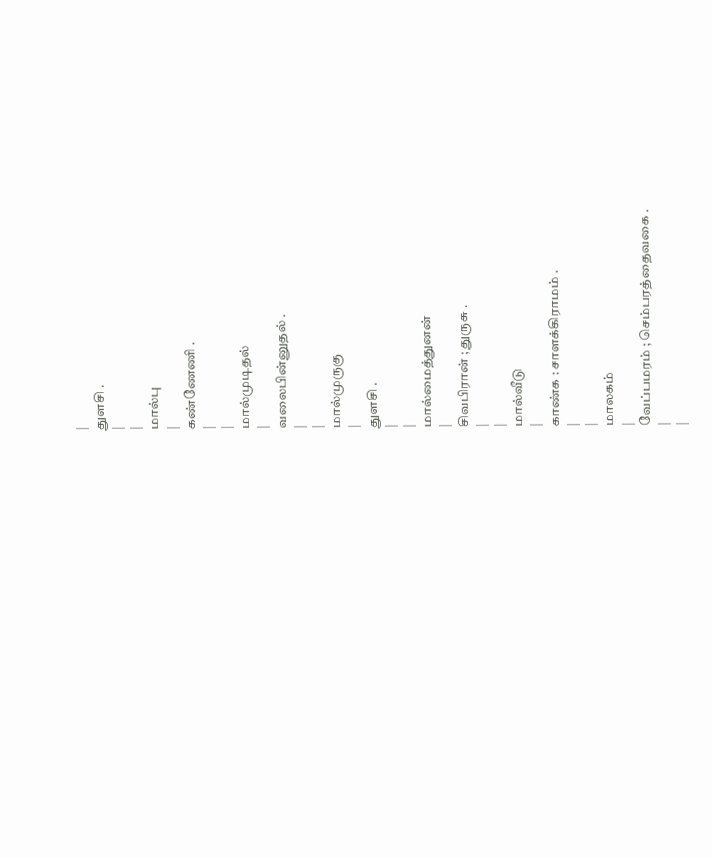|
துளசி .
|
|
மால்பு
|
கண்ணேணி .
|
|
மால்முடிதல்
|
வலைபின்னுதல் .
|
|
மால்முருகு
|
துளசி .
|
|
மால்மைத்துனன்
|
சிவபிரான் ; துருசு .
|
|
மால்வீடு
|
காண்க : சாளக்கிராமம் .
|
|
மாலகம்
|
வேப்பமரம் ; செம்பரத்தைவகை .
|
|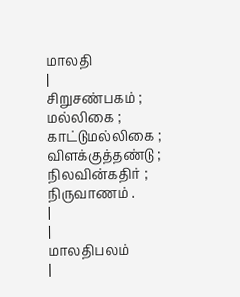மாலதி
|
சிறுசண்பகம் ; மல்லிகை ; காட்டுமல்லிகை ; விளக்குத்தண்டு ; நிலவின்கதிர் ; நிருவாணம் .
|
|
மாலதிபலம்
|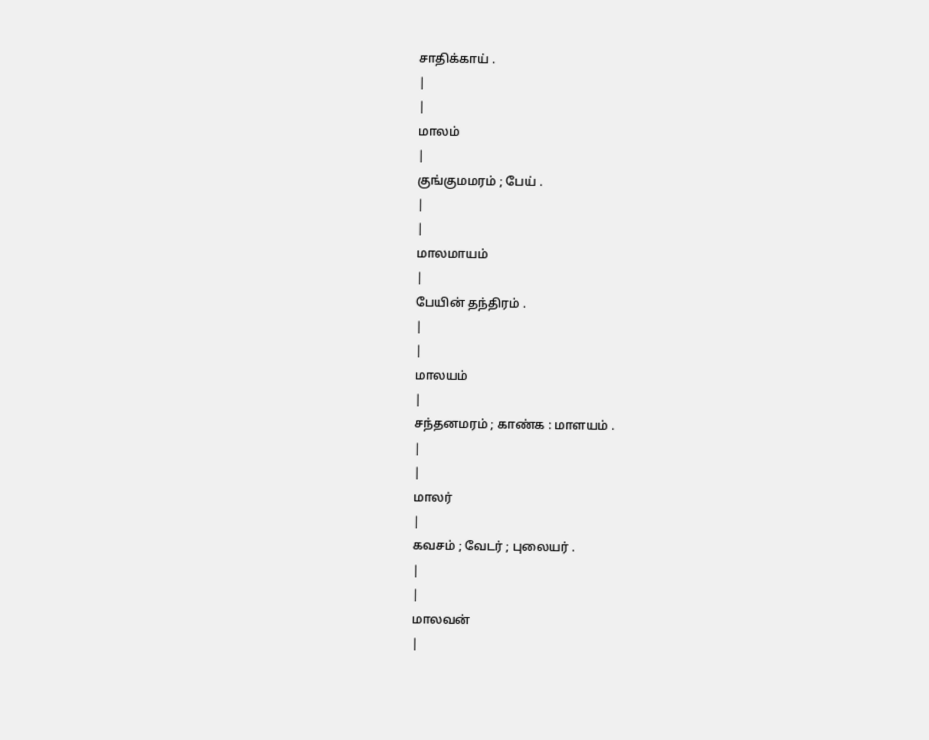சாதிக்காய் .
|
|
மாலம்
|
குங்குமமரம் ; பேய் .
|
|
மாலமாயம்
|
பேயின் தந்திரம் .
|
|
மாலயம்
|
சந்தனமரம் ; காண்க : மாளயம் .
|
|
மாலர்
|
கவசம் ; வேடர் ; புலையர் .
|
|
மாலவன்
|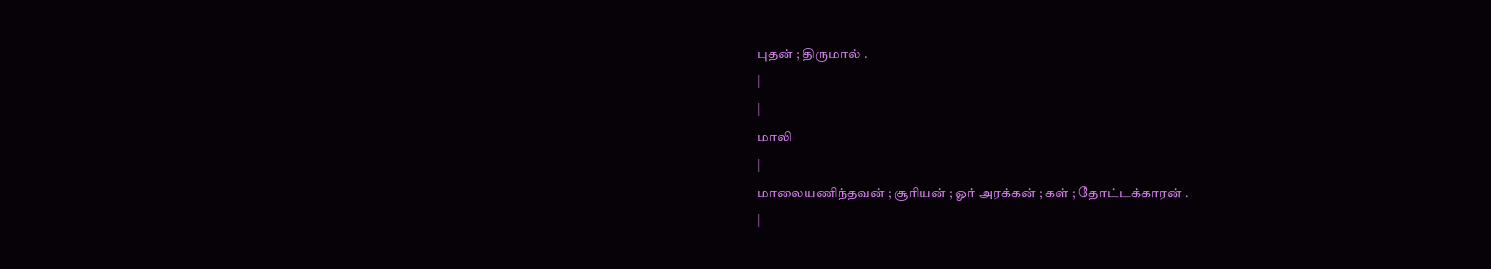புதன் ; திருமால் .
|
|
மாலி
|
மாலையணிந்தவன் ; சூரியன் ; ஓர் அரக்கன் ; கள் ; தோட்டக்காரன் .
|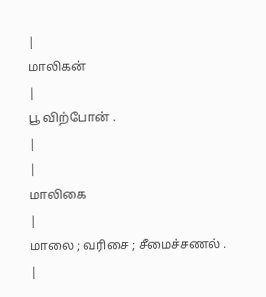|
மாலிகன்
|
பூ விற்போன் .
|
|
மாலிகை
|
மாலை ; வரிசை ; சீமைச்சணல் .
|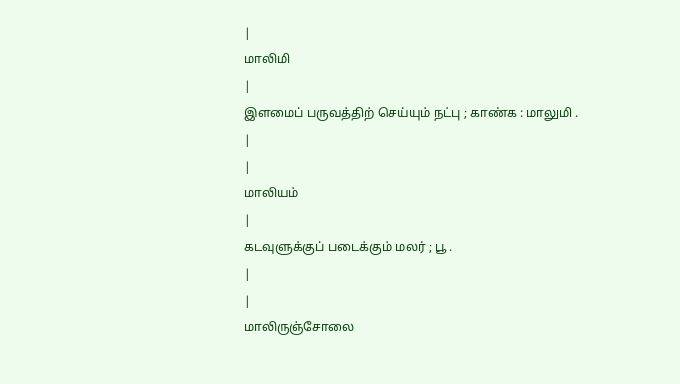|
மாலிமி
|
இளமைப் பருவத்திற் செய்யும் நட்பு ; காண்க : மாலுமி .
|
|
மாலியம்
|
கடவுளுக்குப் படைக்கும் மலர் ; பூ .
|
|
மாலிருஞ்சோலை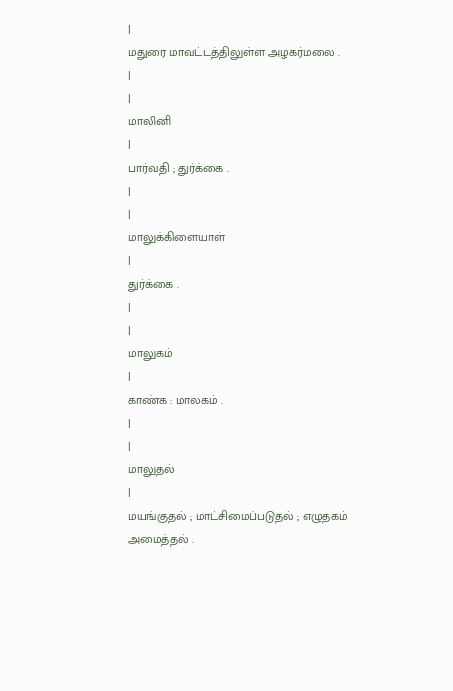|
மதுரை மாவட்டத்திலுள்ள அழகர்மலை .
|
|
மாலினி
|
பார்வதி ; துர்க்கை .
|
|
மாலுக்கிளையாள்
|
துர்க்கை .
|
|
மாலுகம்
|
காண்க : மாலகம் .
|
|
மாலுதல்
|
மயங்குதல் ; மாட்சிமைப்படுதல் ; எழுதகம் அமைத்தல் .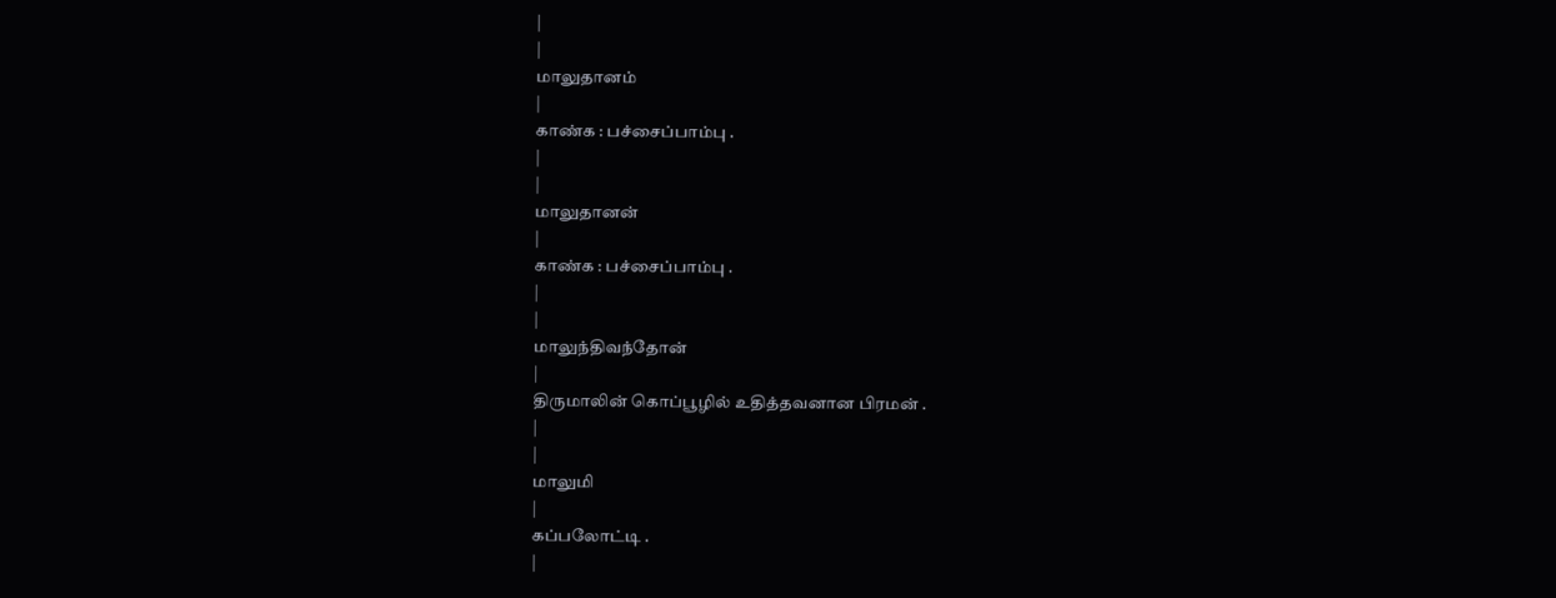|
|
மாலுதானம்
|
காண்க : பச்சைப்பாம்பு .
|
|
மாலுதானன்
|
காண்க : பச்சைப்பாம்பு .
|
|
மாலுந்திவந்தோன்
|
திருமாலின் கொப்பூழில் உதித்தவனான பிரமன் .
|
|
மாலுமி
|
கப்பலோட்டி .
|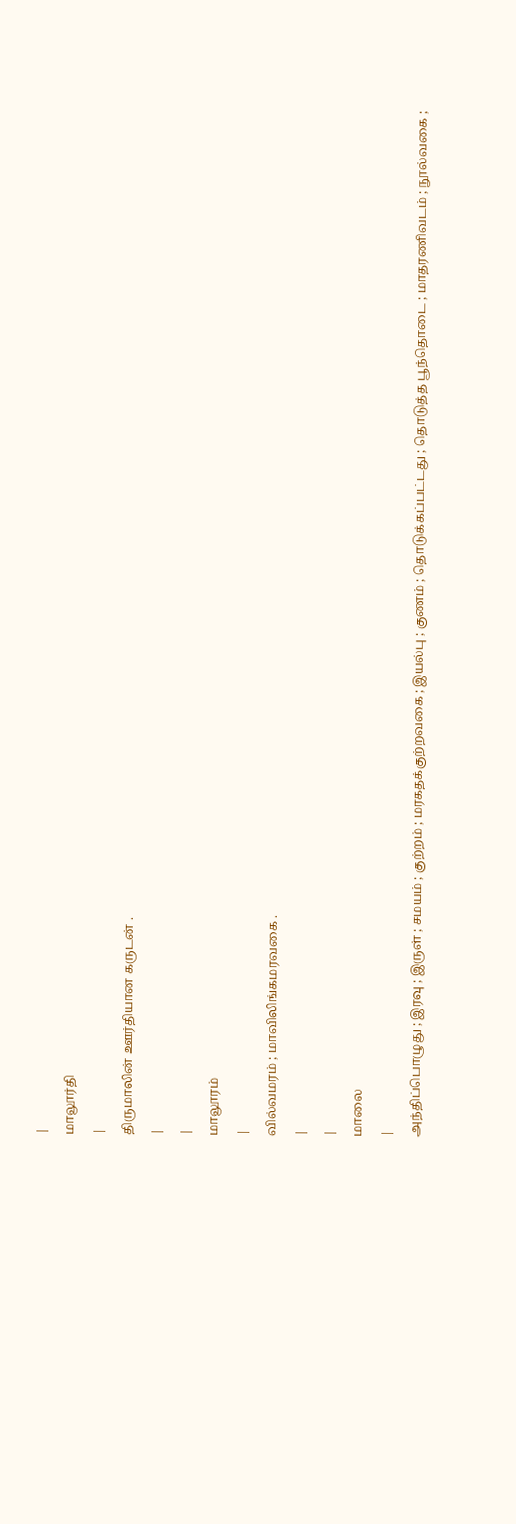|
மாலூர்தி
|
திருமாலின் ஊர்தியான கருடன் .
|
|
மாலூரம்
|
வில்வமரம் ; மாவிலிங்கமரவகை .
|
|
மாலை
|
அந்திப்பொழுது ; இரவு ; இருள் ; சமயம் ; குற்றம் ; மரகதக்குற்றவகை ; இயல்பு ; குணம் ; தொடுக்கப்பட்டது ; தொடுத்த பூந்தொடை ; மாதரணிவடம் ; நூல்வகை ;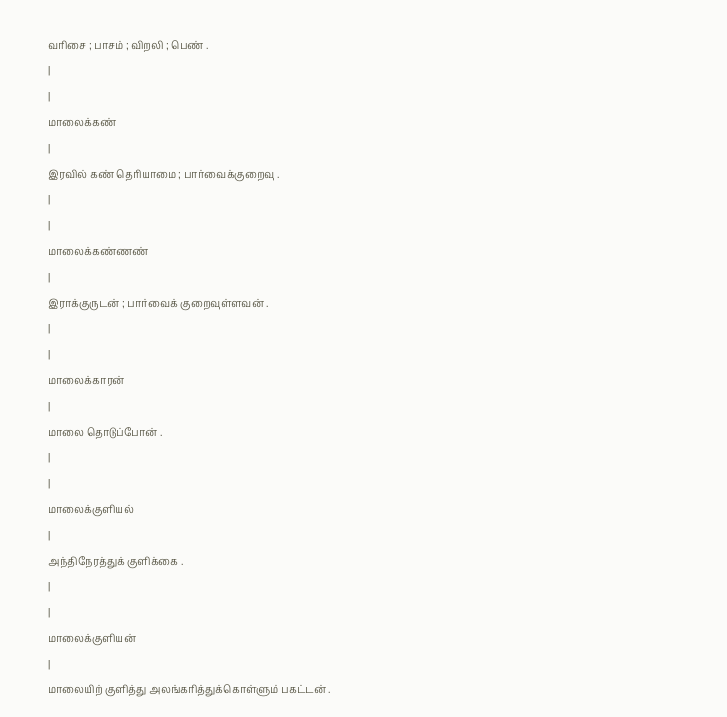வரிசை ; பாசம் ; விறலி ; பெண் .
|
|
மாலைக்கண்
|
இரவில் கண் தெரியாமை ; பார்வைக்குறைவு .
|
|
மாலைக்கண்ணண்
|
இராக்குருடன் ; பார்வைக் குறைவுள்ளவன் .
|
|
மாலைக்காரன்
|
மாலை தொடுப்போன் .
|
|
மாலைக்குளியல்
|
அந்திநேரத்துக் குளிக்கை .
|
|
மாலைக்குளியன்
|
மாலையிற் குளித்து அலங்கரித்துக்கொள்ளும் பகட்டன் .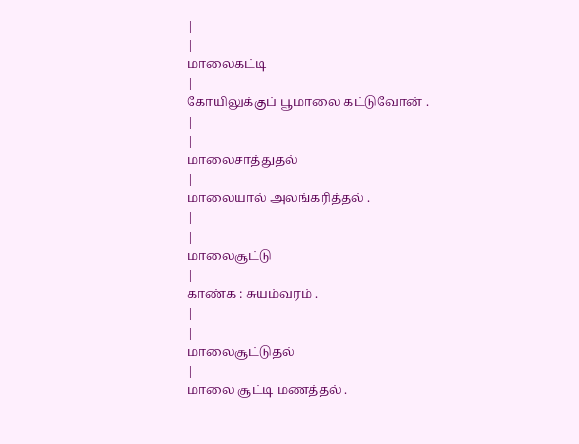|
|
மாலைகட்டி
|
கோயிலுக்குப் பூமாலை கட்டுவோன் .
|
|
மாலைசாத்துதல்
|
மாலையால் அலங்கரித்தல் .
|
|
மாலைசூட்டு
|
காண்க : சுயம்வரம் .
|
|
மாலைசூட்டுதல்
|
மாலை சூட்டி மணத்தல் .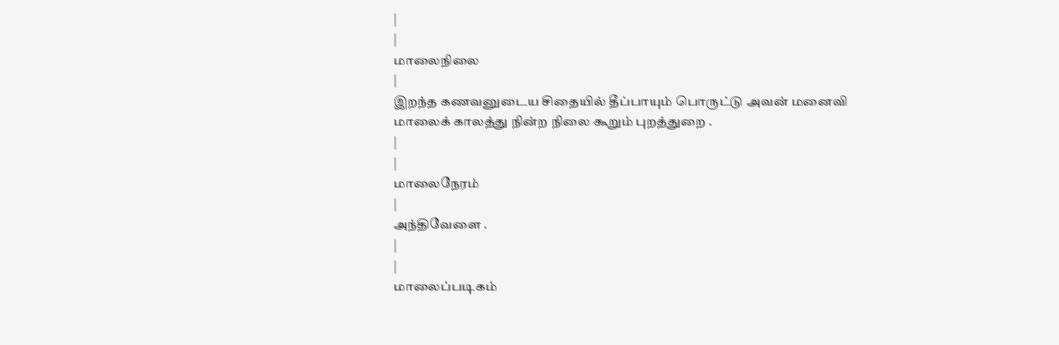|
|
மாலைநிலை
|
இறந்த கணவனுடைய சிதையில் தீப்பாயும் பொருட்டு அவன் மனைவி மாலைக் காலத்து நின்ற நிலை கூறும் புறத்துறை .
|
|
மாலைநேரம்
|
அந்திவேளை .
|
|
மாலைப்படிகம்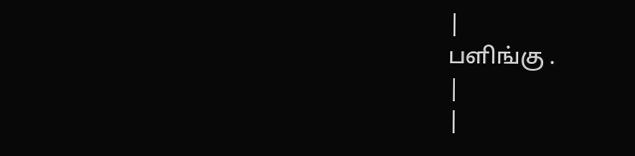|
பளிங்கு .
|
|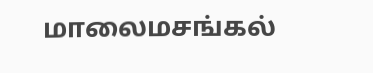மாலைமசங்கல்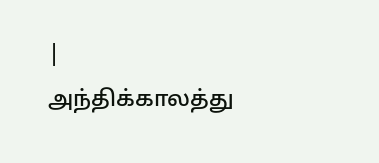|
அந்திக்காலத்து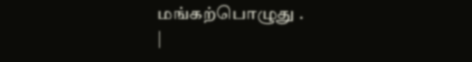மங்கற்பொழுது .
|